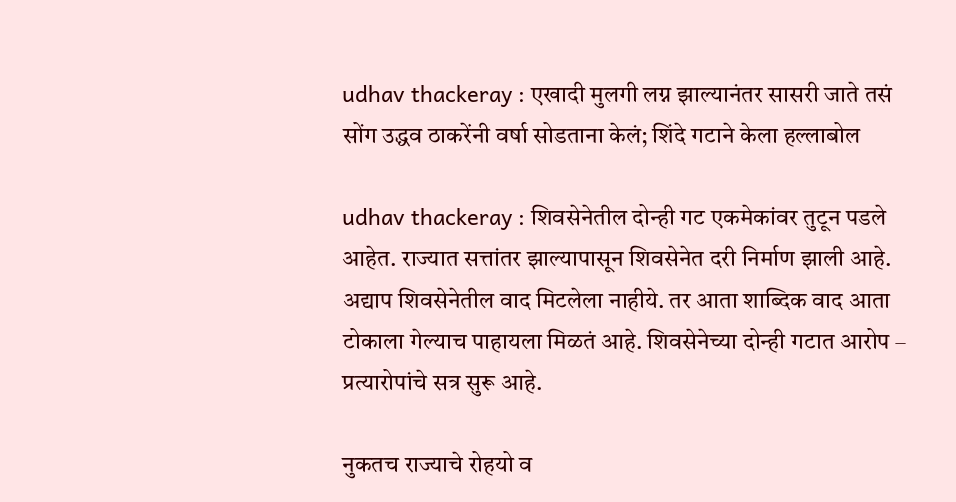udhav thackeray : एखादी मुलगी लग्न झाल्यानंतर सासरी जाते तसं सोंग उद्धव ठाकरेंनी वर्षा सोडताना केलं; शिंदे गटाने केला हल्लाबोल

udhav thackeray : शिवसेनेतील दोन्ही गट एकमेकांवर तुटून पडले आहेत. राज्यात सत्तांतर झाल्यापासून शिवसेनेत दरी निर्माण झाली आहे. अद्याप शिवसेनेतील वाद मिटलेला नाहीये. तर आता शाब्दिक वाद आता टोकाला गेल्याच पाहायला मिळतं आहे. शिवसेनेच्या दोन्ही गटात आरोप – प्रत्यारोपांचे सत्र सुरू आहे.

नुकतच राज्याचे रोहयो व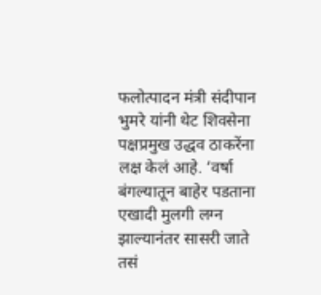फलोत्पादन मंत्री संदीपान भुमरे यांनी थेट शिवसेना पक्षप्रमुख उद्धव ठाकरेंना लक्ष केलं आहे. ‘वर्षा बंगल्यातून बाहेर पडताना एखादी मुलगी लग्न झाल्यानंतर सासरी जाते तसं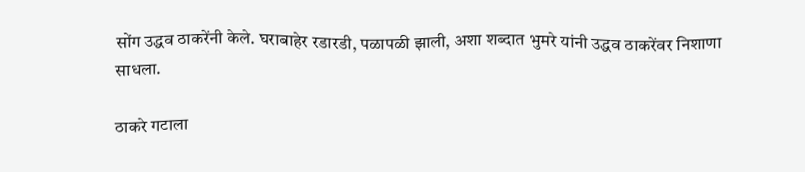सोंग उद्धव ठाकरेंनी केले. घराबाहेर रडारडी, पळापळी झाली, अशा शब्दात भुमरे यांनी उद्धव ठाकरेंवर निशाणा साधला.

ठाकरे गटाला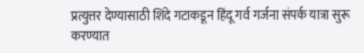प्रत्युत्तर देण्यासाठी शिंदे गटाकडून हिंदू गर्व गर्जना संपर्क यात्रा सुरू करण्यात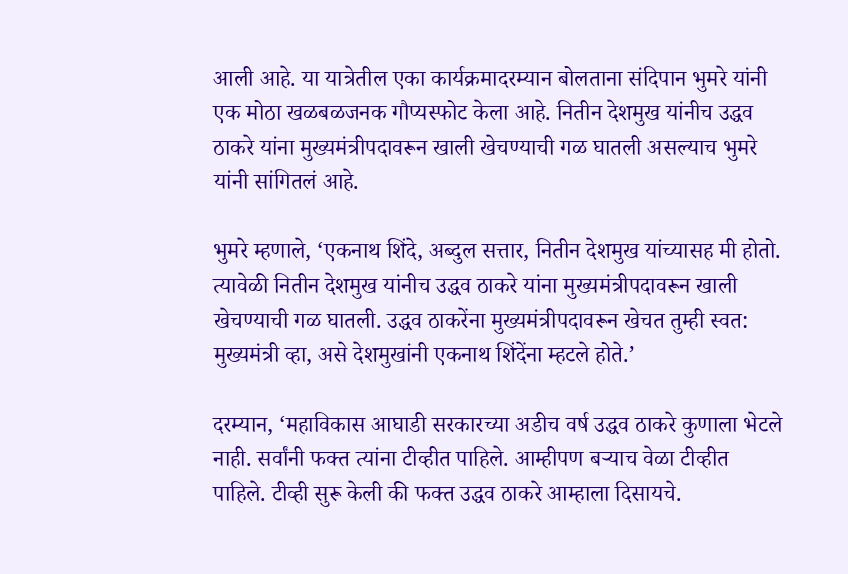आली आहे. या यात्रेतील एका कार्यक्रमादरम्यान बोलताना संदिपान भुमरे यांनी एक मोठा खळबळजनक गौप्यस्फोट केला आहे. नितीन देशमुख यांनीच उद्धव ठाकरे यांना मुख्यमंत्रीपदावरून खाली खेचण्याची गळ घातली असल्याच भुमरे यांनी सांगितलं आहे.

भुमरे म्हणाले, ‘एकनाथ शिंदे, अब्दुल सत्तार, नितीन देशमुख यांच्यासह मी होतो. त्यावेळी नितीन देशमुख यांनीच उद्धव ठाकरे यांना मुख्यमंत्रीपदावरून खाली खेचण्याची गळ घातली. उद्धव ठाकरेंना मुख्यमंत्रीपदावरून खेचत तुम्ही स्वत: मुख्यमंत्री व्हा, असे देशमुखांनी एकनाथ शिंदेंना म्हटले होते.’

दरम्यान, ‘महाविकास आघाडी सरकारच्या अडीच वर्ष उद्धव ठाकरे कुणाला भेटले नाही. सर्वांनी फक्त त्यांना टीव्हीत पाहिले. आम्हीपण बऱ्याच वेळा टीव्हीत पाहिले. टीव्ही सुरू केली की फक्त उद्धव ठाकरे आम्हाला दिसायचे.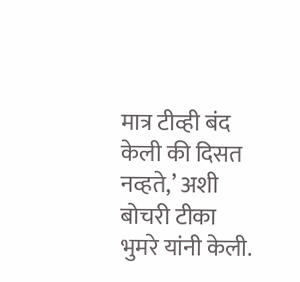मात्र टीव्ही बंद केली की दिसत नव्हते,’ अशी बोचरी टीका भुमरे यांनी केली.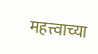महत्त्वाच्या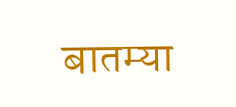बातम्या